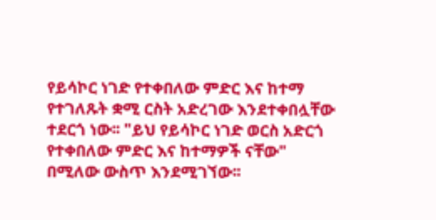የይሳኮር ነገድ የተቀበለው ምድር እና ከተማ የተገለጹት ቋሚ ርስት አድረገው እንደተቀበሏቸው ተደርጎ ነው፡፡ "ይህ የይሳኮር ነገድ ወርስ አድርጎ የተቀበለው ምድር እና ከተማዎች ናቸው" በሚለው ውስጥ እንደሚገኘው፡፡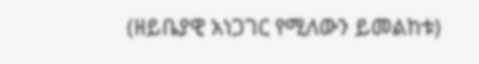(ዘይቤያዊ አነጋገር የሚለውን ይመልከቱ)